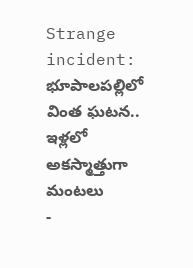Strange incident: భూపాలపల్లిలో వింత ఘటన.. ఇళ్లలో అకస్మాత్తుగా మంటలు
-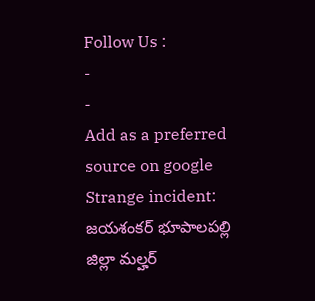Follow Us :
-
-
Add as a preferred
source on google
Strange incident: జయశంకర్ భూపాలపల్లి జిల్లా మల్హర్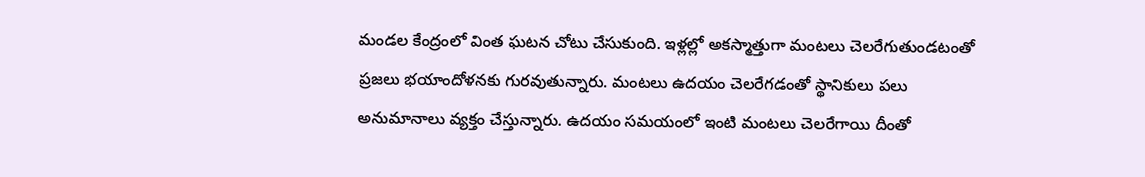మండల కేంద్రంలో వింత ఘటన చోటు చేసుకుంది. ఇళ్లల్లో అకస్మాత్తుగా మంటలు చెలరేగుతుండటంతో ప్రజలు భయాందోళనకు గురవుతున్నారు. మంటలు ఉదయం చెలరేగడంతో స్థానికులు పలు అనుమానాలు వ్యక్తం చేస్తున్నారు. ఉదయం సమయంలో ఇంటి మంటలు చెలరేగాయి దీంతో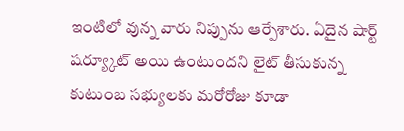ఇంటిలో వున్న వారు నిప్పును ఆర్పేశారు. ఏదైన షార్ట్ షర్య్కూట్ అయి ఉంటుందని లైట్ తీసుకున్న కుటుంబ సభ్యులకు మరోరోజు కూడా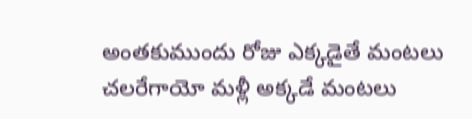అంతకుముందు రోజు ఎక్కడైతే మంటలు చలరేగాయో మళ్లీ అక్కడే మంటలు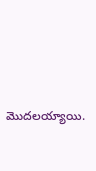మొదలయ్యాయి.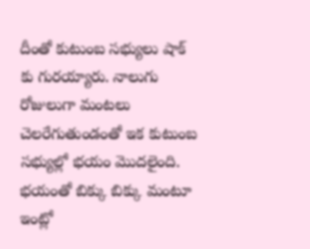దీంతో కుటుంబ సభ్యులు షాక్ కు గురయ్యారు. నాలుగు రోజులుగా మంటలు చెలరేగుతుండంతో ఇక కుటుంబ సభ్యుల్లో భయం మొదలైంది. భయంతో బిక్కు బిక్కు మంటూ ఇంట్లో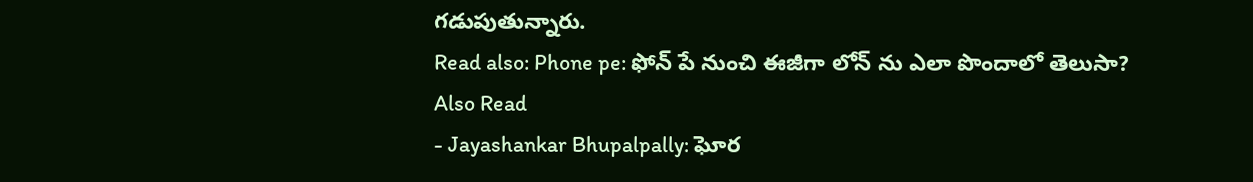గడుపుతున్నారు.
Read also: Phone pe: ఫోన్ పే నుంచి ఈజీగా లోన్ ను ఎలా పొందాలో తెలుసా?
Also Read
- Jayashankar Bhupalpally: ఘోర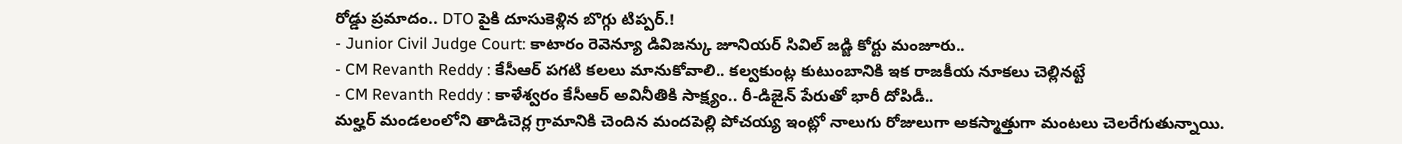రోడ్డు ప్రమాదం.. DTO పైకి దూసుకెళ్లిన బొగ్గు టిప్పర్.!
- Junior Civil Judge Court: కాటారం రెవెన్యూ డివిజన్కు జూనియర్ సివిల్ జడ్జి కోర్టు మంజూరు..
- CM Revanth Reddy : కేసీఆర్ పగటి కలలు మానుకోవాలి.. కల్వకుంట్ల కుటుంబానికి ఇక రాజకీయ నూకలు చెల్లినట్టే
- CM Revanth Reddy : కాళేశ్వరం కేసీఆర్ అవినీతికి సాక్ష్యం.. రీ-డిజైన్ పేరుతో భారీ దోపిడీ..
మల్హర్ మండలంలోని తాడిచెర్ల గ్రామానికి చెందిన మందపెల్లి పోచయ్య ఇంట్లో నాలుగు రోజులుగా అకస్మాత్తుగా మంటలు చెలరేగుతున్నాయి.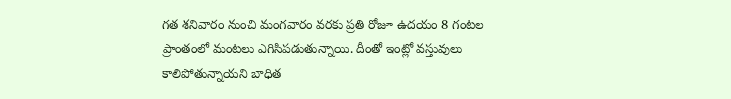గత శనివారం నుంచి మంగవారం వరకు ప్రతి రోజూ ఉదయం 8 గంటల ప్రాంతంలో మంటలు ఎగిసిపడుతున్నాయి. దీంతో ఇంట్లో వస్తువులు కాలిపోతున్నాయని బాధిత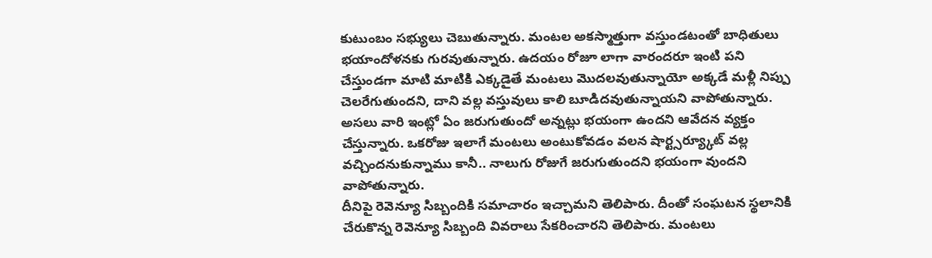కుటుంబం సభ్యులు చెబుతున్నారు. మంటల అకస్మాత్తుగా వస్తుండటంతో బాధితులు భయాందోళనకు గురవుతున్నారు. ఉదయం రోజూ లాగా వారందరూ ఇంటి పని చేస్తుండగా మాటి మాటికి ఎక్కడైతే మంటలు మొదలవుతున్నాయో అక్కడే మళ్లీ నిప్పు చెలరేగుతుందని, దాని వల్ల వస్తువులు కాలి బూడిదవుతున్నాయని వాపోతున్నారు. అసలు వారి ఇంట్లో ఏం జరుగుతుందో అన్నట్లు భయంగా ఉందని ఆవేదన వ్యక్తం చేస్తున్నారు. ఒకరోజు ఇలాగే మంటలు అంటుకోవడం వలన షార్ట్సర్య్కూట్ వల్ల వచ్చిందనుకున్నాము కానీ.. నాలుగు రోజుగే జరుగుతుందని భయంగా వుందని వాపోతున్నారు.
దీనిపై రెవెన్యూ సిబ్బందికి సమాచారం ఇచ్చామని తెలిపారు. దీంతో సంఘటన స్థలానికి చేరుకొన్న రెవెన్యూ సిబ్బంది వివరాలు సేకరించారని తెలిపారు. మంటలు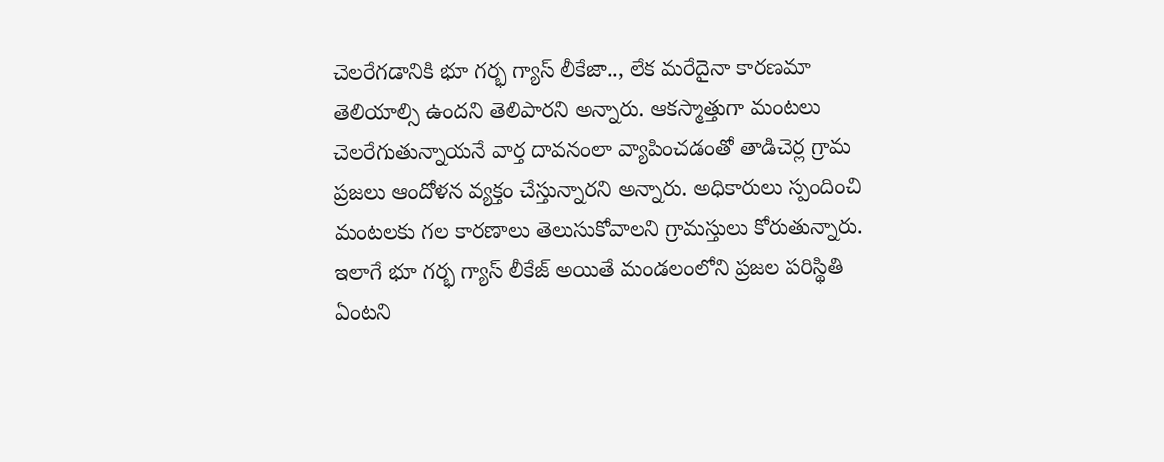చెలరేగడానికి భూ గర్భ గ్యాస్ లీకేజా.., లేక మరేదైనా కారణమా తెలియాల్సి ఉందని తెలిపారని అన్నారు. ఆకస్మాత్తుగా మంటలు చెలరేగుతున్నాయనే వార్త దావనంలా వ్యాపించడంతో తాడిచెర్ల గ్రామ ప్రజలు ఆందోళన వ్యక్తం చేస్తున్నారని అన్నారు. అధికారులు స్పందించి మంటలకు గల కారణాలు తెలుసుకోవాలని గ్రామస్తులు కోరుతున్నారు. ఇలాగే భూ గర్భ గ్యాస్ లీకేజ్ అయితే మండలంలోని ప్రజల పరిస్థితి ఏంటని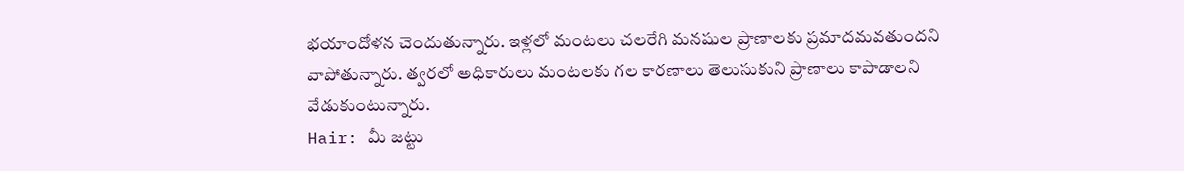భయాందోళన చెందుతున్నారు. ఇళ్లలో మంటలు చలరేగి మనషుల ప్రాణాలకు ప్రమాదమవతుందని వాపోతున్నారు. త్వరలో అధికారులు మంటలకు గల కారణాలు తెలుసుకుని ప్రాణాలు కాపాడాలని వేడుకుంటున్నారు.
Hair: మీ జట్టు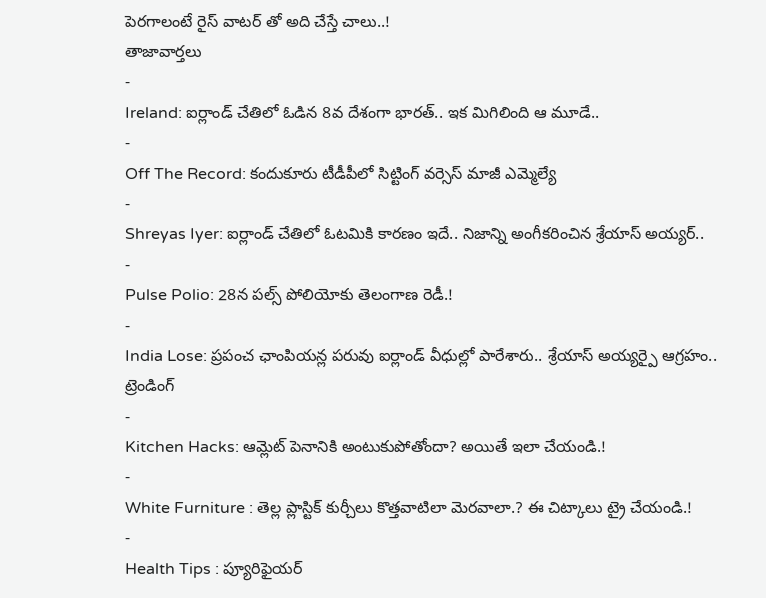పెరగాలంటే రైస్ వాటర్ తో అది చేస్తే చాలు..!
తాజావార్తలు
-
Ireland: ఐర్లాండ్ చేతిలో ఓడిన 8వ దేశంగా భారత్.. ఇక మిగిలింది ఆ మూడే..
-
Off The Record: కందుకూరు టీడీపీలో సిట్టింగ్ వర్సెస్ మాజీ ఎమ్మెల్యే
-
Shreyas Iyer: ఐర్లాండ్ చేతిలో ఓటమికి కారణం ఇదే.. నిజాన్ని అంగీకరించిన శ్రేయాస్ అయ్యర్..
-
Pulse Polio: 28న పల్స్ పోలియోకు తెలంగాణ రెడీ.!
-
India Lose: ప్రపంచ ఛాంపియన్ల పరువు ఐర్లాండ్ వీధుల్లో పారేశారు.. శ్రేయాస్ అయ్యర్పై ఆగ్రహం..
ట్రెండింగ్
-
Kitchen Hacks: ఆమ్లెట్ పెనానికి అంటుకుపోతోందా? అయితే ఇలా చేయండి.!
-
White Furniture : తెల్ల ప్లాస్టిక్ కుర్చీలు కొత్తవాటిలా మెరవాలా.? ఈ చిట్కాలు ట్రై చేయండి.!
-
Health Tips : ప్యూరిఫైయర్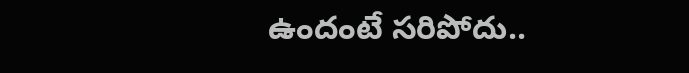ఉందంటే సరిపోదు..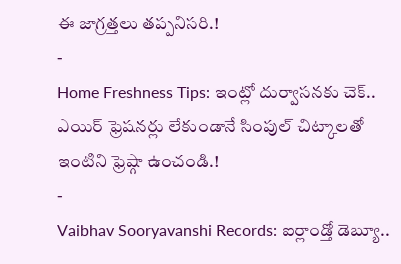ఈ జాగ్రత్తలు తప్పనిసరి.!
-
Home Freshness Tips: ఇంట్లో దుర్వాసనకు చెక్.. ఎయిర్ ఫ్రెషనర్లు లేకుండానే సింపుల్ చిట్కాలతో ఇంటిని ఫ్రెష్గా ఉంచండి.!
-
Vaibhav Sooryavanshi Records: ఐర్లాండ్తో డెబ్యూ..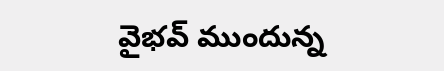వైభవ్ ముందున్న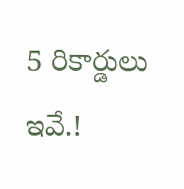5 రికార్డులు ఇవే.!